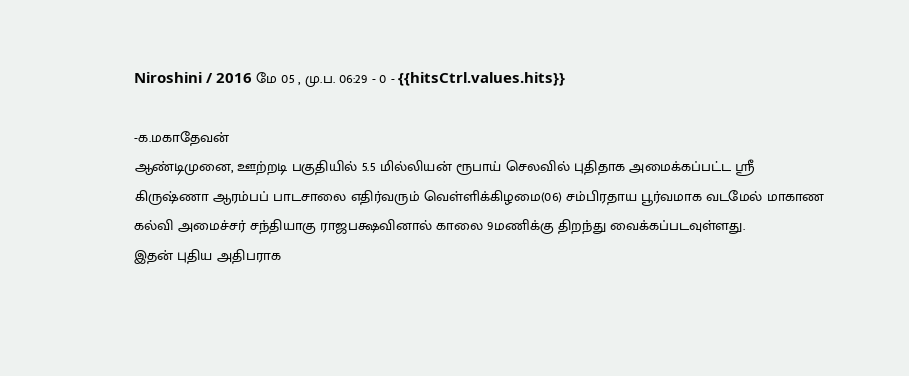Niroshini / 2016 மே 05 , மு.ப. 06:29 - 0 - {{hitsCtrl.values.hits}}

-க.மகாதேவன்
ஆண்டிமுனை, ஊற்றடி பகுதியில் 5.5 மில்லியன் ரூபாய் செலவில் புதிதாக அமைக்கப்பட்ட ஶ்ரீ கிருஷ்ணா ஆரம்பப் பாடசாலை எதிர்வரும் வெள்ளிக்கிழமை(06) சம்பிரதாய பூர்வமாக வடமேல் மாகாண கல்வி அமைச்சர் சந்தியாகு ராஜபக்ஷவினால் காலை 9மணிக்கு திறந்து வைக்கப்படவுள்ளது.
இதன் புதிய அதிபராக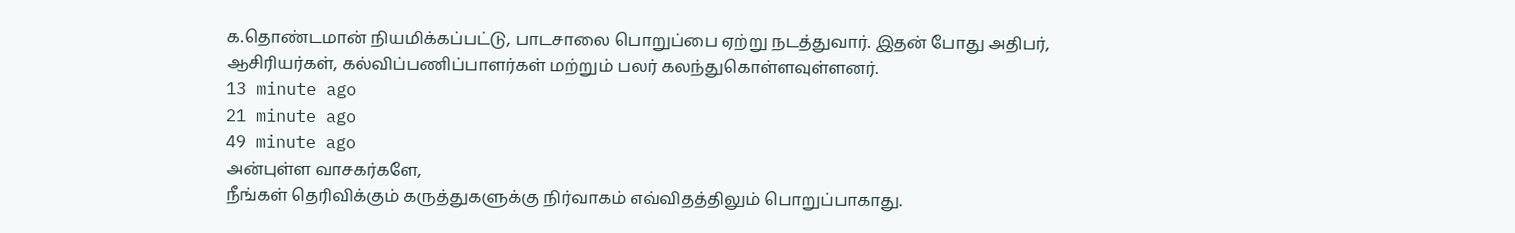க.தொண்டமான் நியமிக்கப்பட்டு, பாடசாலை பொறுப்பை ஏற்று நடத்துவார். இதன் போது அதிபர், ஆசிரியர்கள், கல்விப்பணிப்பாளர்கள் மற்றும் பலர் கலந்துகொள்ளவுள்ளனர்.
13 minute ago
21 minute ago
49 minute ago
அன்புள்ள வாசகர்களே,
நீங்கள் தெரிவிக்கும் கருத்துகளுக்கு நிர்வாகம் எவ்விதத்திலும் பொறுப்பாகாது.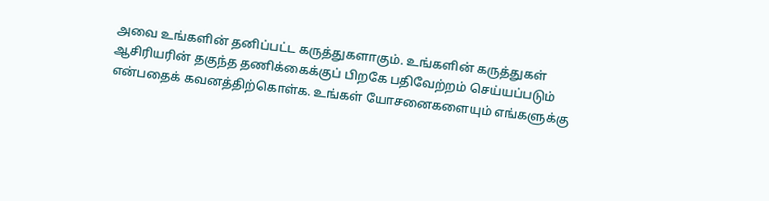அவை உங்களின் தனிப்பட்ட கருத்துகளாகும். உங்களின் கருத்துகள் ஆசிரியரின் தகுந்த தணிக்கைக்குப் பிறகே பதிவேற்றம் செய்யப்படும் என்பதைக் கவனத்திற்கொள்க. உங்கள் யோசனைகளையும் எங்களுக்கு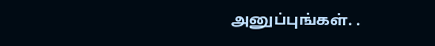அனுப்புங்கள். .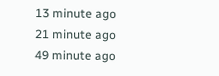13 minute ago
21 minute ago
49 minute ago